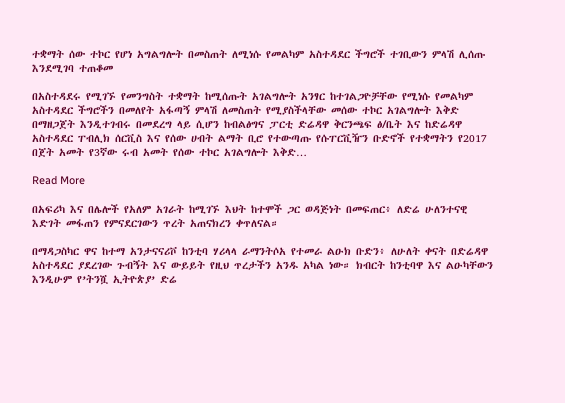ተቋማት ሰው ተኮር የሆነ አግልግሎት በመስጠት ለሚነሱ የመልካም አስተዳደር ችግሮች ተገቢውን ምላሽ ሊሰጡ እንደሚገባ ተጠቆመ

በአስተዳደሩ የሚገኙ የመንግስት ተቋማት ከሚሰጡት አገልግሎት አንፃር ከተገልጋዮቻቸው የሚነሱ የመልካም አስተዳደር ችግሮችን በመለየት አፋጣኝ ምላሽ ለመስጠት የሚያስችላቸው መሰው ተኮር አገልግሎት እቅድ በማዘጋጀት እንዲተገብሩ በመደረግ ላይ ሲሆን ከብልፅግና ፓርቲ ድሬዳዋ ቅርንጫፍ ፅ/ቤት እና ከድሬዳዋ አስተዳደር ፐብሊክ ሰርቪስ እና የሰው ሀብት ልማት ቢሮ የተውጣጡ የሱፐርቪዥን ቡድኖች የተቋማትን የ2017 በጀት አመት የ3ኛው ሩብ አመት የሰው ተኮር አገልግሎት እቅድ…

Read More

በአፍሪካ እና በሌሎች የአለም አገራት ከሚገኙ እህት ከተሞች ጋር ወዳጅነት በመፍጠር፥ ለድሬ ሁለንተናዊ እድገት መፋጠን የምናደርገውን ጥረት አጠናክረን ቀጥለናል።

በማዳጋስካር ዋና ከተማ አንታናናሪቮ ከንቲባ ሃሪላላ ራማንትሶአ የተመራ ልዑክ ቡድን፥ ለሁለት ቀናት በድሬዳዋ አስተዳደር ያደረገው ጉብኝት እና ውይይት የዚህ ጥረታችን አንዱ አካል ነው። ክብርት ከንቲባዋ እና ልዑካቸውን እንዲሁም የ’ትንሿ ኢትዮጵያ’ ድሬ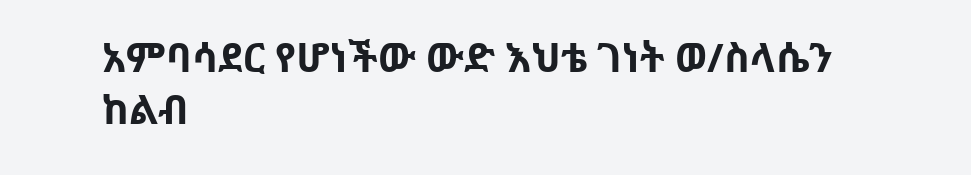አምባሳደር የሆነችው ውድ እህቴ ገነት ወ/ስላሴን ከልብ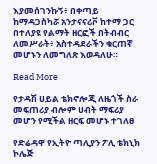እያመሰገንኩኝ፥ በቀጣይ ከማዳጋስካሯ አንታናናሪቮ ከተማ ጋር በተለያዩ የልማት ዘርፎች በትብብር ለመሥራት፥ አስተዳደራችን ቁርጠኛ መሆኑን ለመግለጽ እወዳለሁ።

Read More

የታዳሽ ሀይል ቴክኖሎጂ ለዜጎች ስራ መፍጠሪያ ብሎም ሀብት ማፍሪያ መሆን የሚችል ዘርፍ መሆኑ ተገለፀ

የድሬዳዋ የኢትዮ ጣሊያን ፖሊ ቴክኒክ ኮሌጅ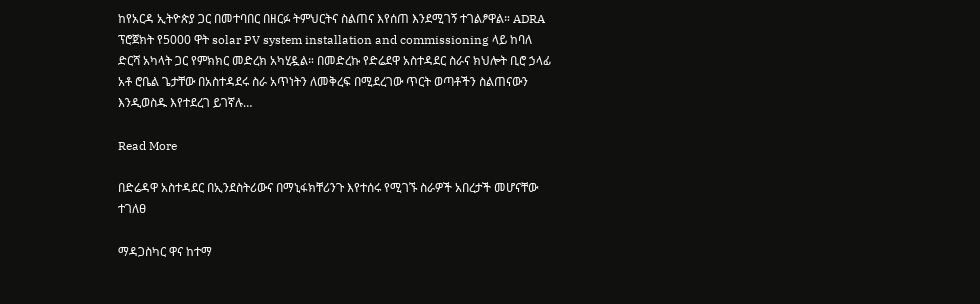ከየአርዳ ኢትዮጵያ ጋር በመተባበር በዘርፉ ትምህርትና ስልጠና እየሰጠ እንደሚገኝ ተገልፆዋል። ADRA ፕሮጀክት የ5000 ዋት solar PV system installation and commissioning ላይ ከባለ ድርሻ አካላት ጋር የምክክር መድረክ አካሂዷል። በመድረኩ የድሬደዋ አስተዳደር ስራና ክህሎት ቢሮ ኃላፊ አቶ ሮቤል ጌታቸው በአስተዳደሩ ስራ አጥነትን ለመቅረፍ በሚደረገው ጥርት ወጣቶችን ስልጠናውን እንዲወስዱ እየተደረገ ይገኛሉ…

Read More

በድሬዳዋ አስተዳደር በኢንደስትሪውና በማኒፋክቸሪንጉ እየተሰሩ የሚገኙ ስራዎች አበረታች መሆናቸው ተገለፀ

ማዳጋስካር ዋና ከተማ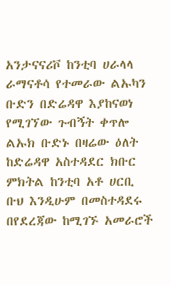አንታናናሪቮ ከንቲባ ሀራላላ ራማናቶሳ የተመራው ልኡካን ቡድን በድሬዳዋ እያከናወነ የሚገኘው ጉብኝት ቀጥሎ ልኡክ ቡድኑ በዛሬው ዕለት ከድሬዳዋ አስተዳደር ክቡር ምክትል ከንቲባ አቶ ሀርቢ ቡህ እንዲሁም በመስተዳደሩ በየደረጃው ከሚገኙ አመራሮች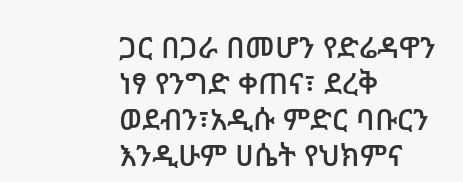ጋር በጋራ በመሆን የድሬዳዋን ነፃ የንግድ ቀጠና፣ ደረቅ ወደብን፣አዲሱ ምድር ባቡርን እንዲሁም ሀሴት የህክምና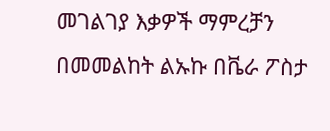መገልገያ እቃዎች ማምረቻን በመመልከት ልኡኩ በቬራ ፖስታ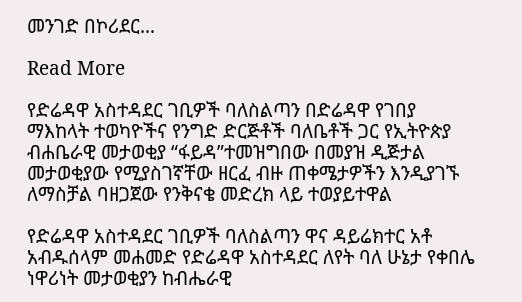መንገድ በኮሪደር…

Read More

የድሬዳዋ አስተዳደር ገቢዎች ባለስልጣን በድሬዳዋ የገበያ ማእከላት ተወካዮችና የንግድ ድርጅቶች ባለቤቶች ጋር የኢትዮጵያ ብሐቤራዊ መታወቂያ “ፋይዳ”ተመዝግበው በመያዝ ዲጅታል መታወቂያው የሚያስገኛቸው ዘርፈ ብዙ ጠቀሜታዎችን እንዲያገኙ ለማስቻል ባዘጋጀው የንቅናቄ መድረክ ላይ ተወያይተዋል

የድሬዳዋ አስተዳደር ገቢዎች ባለስልጣን ዋና ዳይሬክተር አቶ አብዱሰላም መሐመድ የድሬዳዋ አስተዳደር ለየት ባለ ሁኔታ የቀበሌ ነዋሪነት መታወቂያን ከብሔራዊ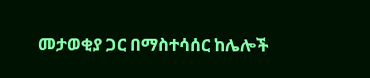መታወቂያ ጋር በማስተሳሰር ከሌሎች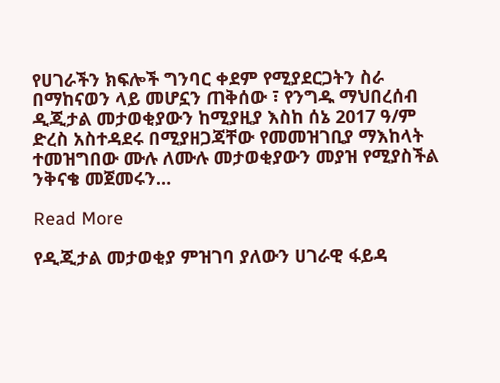የሀገራችን ክፍሎች ግንባር ቀደም የሚያደርጋትን ስራ በማከናወን ላይ መሆኗን ጠቅሰው ፣ የንግዱ ማህበረሰብ ዲጂታል መታወቂያውን ከሚያዚያ እስከ ሰኔ 2017 ዓ/ም ድረስ አስተዳደሩ በሚያዘጋጃቸው የመመዝገቢያ ማእከላት ተመዝግበው ሙሉ ለሙሉ መታወቂያውን መያዝ የሚያስችል ንቅናቄ መጀመሩን…

Read More

የዲጂታል መታወቂያ ምዝገባ ያለውን ሀገራዊ ፋይዳ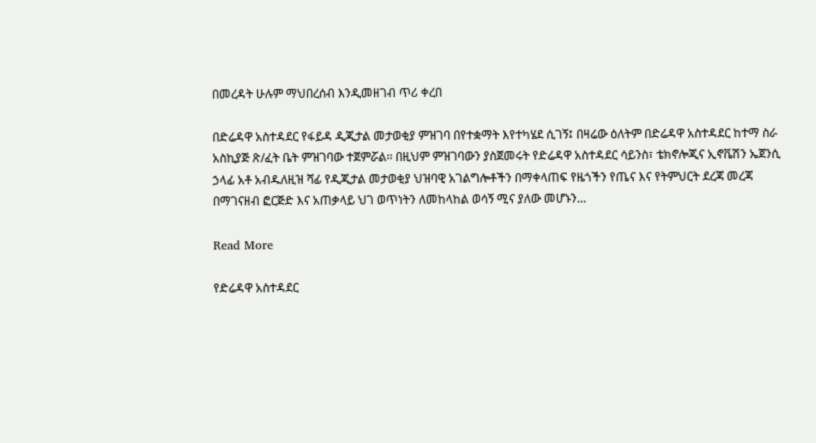በመረዳት ሁሉም ማህበረሰብ እንዲመዘገብ ጥሪ ቀረበ

በድሬዳዋ አስተዳደር የፋይዳ ዲጂታል መታወቂያ ምዝገባ በየተቋማት እየተካሄደ ሲገኝ፤ በዛሬው ዕለትም በድሬዳዋ አስተዳደር ከተማ ስራ አስኪያጅ ጽ/ፈት ቤት ምዝገባው ተጀምሯል፡፡ በዚህም ምዝገባውን ያስጀመሩት የድሬዳዋ አስተዳደር ሳይንስ፣ ቴክኖሎጂና ኢኖቬሽን ኤጀንሲ ኃላፊ አቶ አብዱለዚዝ ሻፊ የዲጂታል መታወቂያ ህዝባዊ አገልግሎቶችን በማቀላጠፍ የዜጎችን የጤና እና የትምህርት ደረጃ መረጃ በማገናዘብ ፎርጅድ እና አጠቃላይ ህገ ወጥነትን ለመከላከል ወሳኝ ሚና ያለው መሆኑን…

Read More

የድሬዳዋ አስተዳደር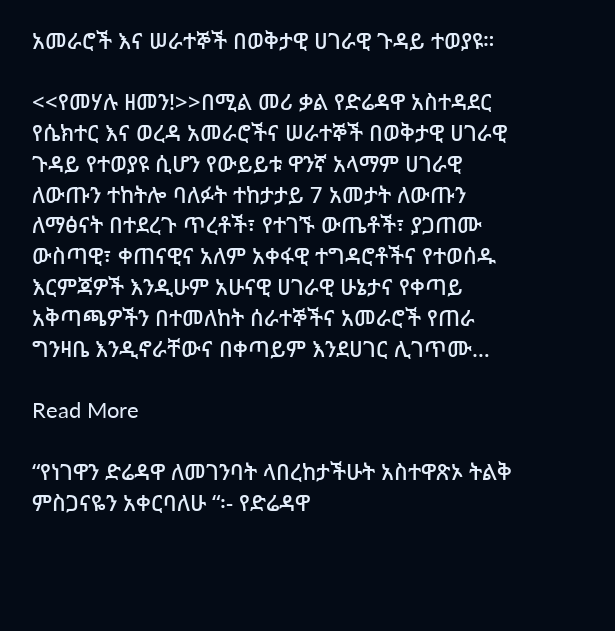አመራሮች እና ሠራተኞች በወቅታዊ ሀገራዊ ጉዳይ ተወያዩ።

<<የመሃሉ ዘመን!>>በሚል መሪ ቃል የድሬዳዋ አስተዳደር የሴክተር እና ወረዳ አመራሮችና ሠራተኞች በወቅታዊ ሀገራዊ ጉዳይ የተወያዩ ሲሆን የውይይቱ ዋንኛ አላማም ሀገራዊ ለውጡን ተከትሎ ባለፉት ተከታታይ 7 አመታት ለውጡን ለማፅናት በተደረጉ ጥረቶች፣ የተገኙ ውጤቶች፣ ያጋጠሙ ውስጣዊ፣ ቀጠናዊና አለም አቀፋዊ ተግዳሮቶችና የተወሰዱ እርምጃዎች እንዲሁም አሁናዊ ሀገራዊ ሁኔታና የቀጣይ አቅጣጫዎችን በተመለከት ሰራተኞችና አመራሮች የጠራ ግንዛቤ እንዲኖራቸውና በቀጣይም እንደሀገር ሊገጥሙ…

Read More

“የነገዋን ድሬዳዋ ለመገንባት ላበረከታችሁት አስተዋጽኦ ትልቅ ምስጋናዬን አቀርባለሁ “፡- የድሬዳዋ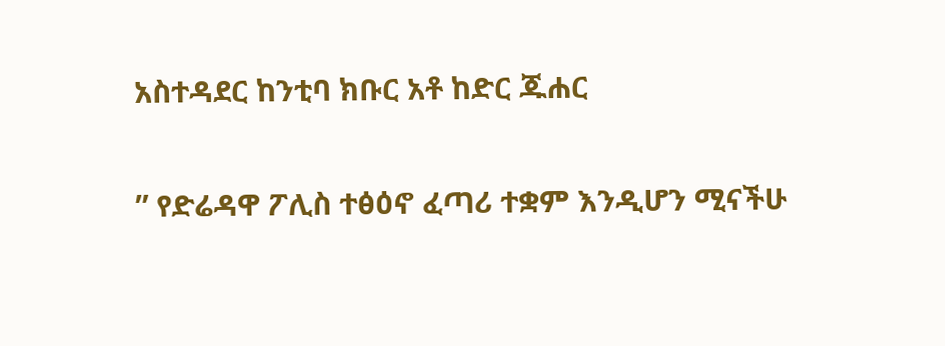አስተዳደር ከንቲባ ክቡር አቶ ከድር ጁሐር

” የድሬዳዋ ፖሊስ ተፅዕኖ ፈጣሪ ተቋም እንዲሆን ሚናችሁ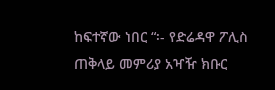ከፍተኛው ነበር “፡- የድሬዳዋ ፖሊስ ጠቅላይ መምሪያ አዣዥ ክቡር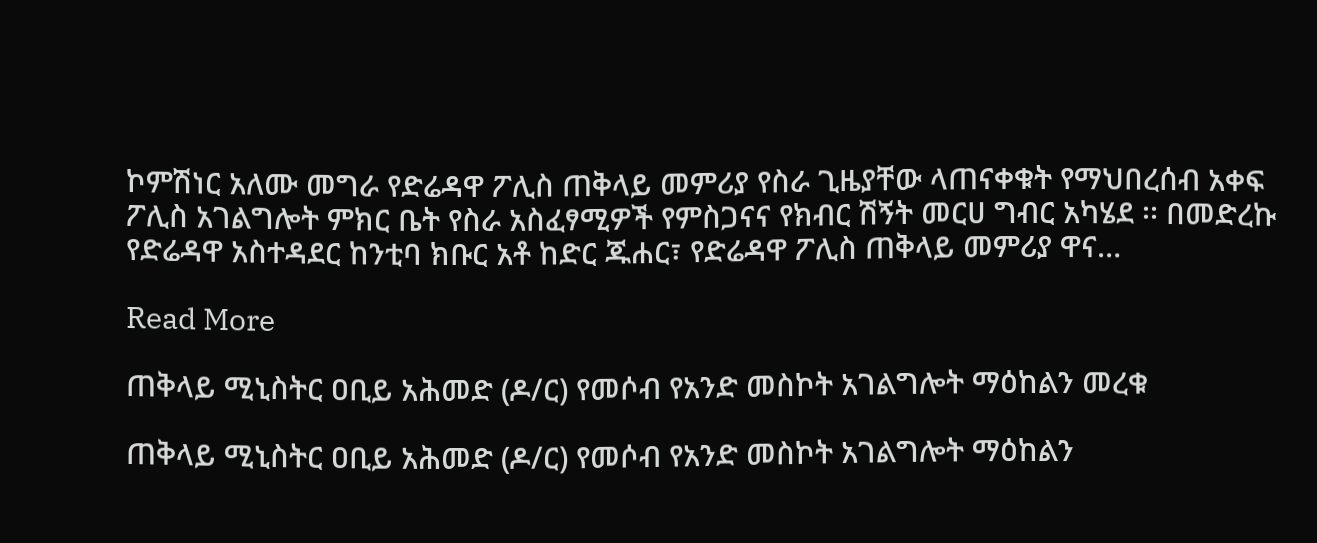ኮምሽነር አለሙ መግራ የድሬዳዋ ፖሊስ ጠቅላይ መምሪያ የስራ ጊዜያቸው ላጠናቀቁት የማህበረሰብ አቀፍ ፖሊስ አገልግሎት ምክር ቤት የስራ አስፈፃሚዎች የምስጋናና የክብር ሽኝት መርሀ ግብር አካሄደ ፡፡ በመድረኩ የድሬዳዋ አስተዳደር ከንቲባ ክቡር አቶ ከድር ጁሐር፣ የድሬዳዋ ፖሊስ ጠቅላይ መምሪያ ዋና…

Read More

ጠቅላይ ሚኒስትር ዐቢይ አሕመድ (ዶ/ር) የመሶብ የአንድ መስኮት አገልግሎት ማዕከልን መረቁ

ጠቅላይ ሚኒስትር ዐቢይ አሕመድ (ዶ/ር) የመሶብ የአንድ መስኮት አገልግሎት ማዕከልን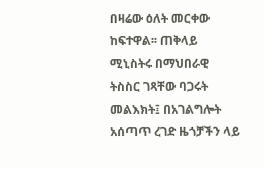በዛሬው ዕለት መርቀው ከፍተዋል፡፡ ጠቅላይ ሚኒስትሩ በማህበራዊ ትስስር ገጻቸው ባጋሩት መልእክት፤ በአገልግሎት አሰጣጥ ረገድ ዜጎቻችን ላይ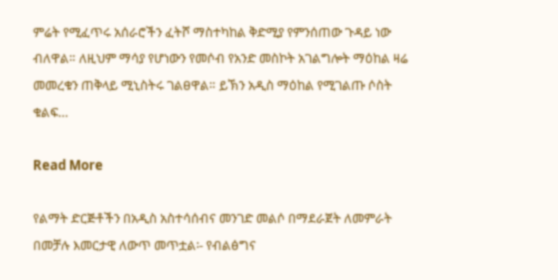ምሬት የሚፈጥሩ አሰራሮችን ፈትሾ ማስተካከል ቅድሚያ የምንሰጠው ጉዳይ ነው ብለዋል። ለዚህም ማሳያ የሆነውን የመሶብ የአንድ መስኮት አገልግሎት ማዕከል ዛሬ መመረቁን ጠቅላይ ሚኒስትሩ ገልፀዋል። ይኽን አዲስ ማዕከል የሚገልጡ ሶስት ቁልፍ…

Read More

የልማት ድርጅቶችን በአዲስ አስተሳሰብና መንገድ መልሶ በማደራጀት ለመምራት በመቻሉ እመርታዊ ለውጥ መጥቷል፡- የብልፅግና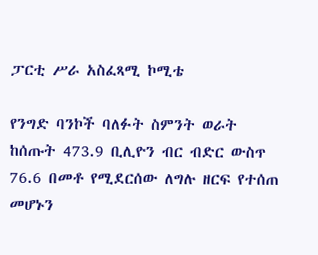ፓርቲ ሥራ አስፈጻሚ ኮሚቴ

የንግድ ባንኮች ባለፉት ስምንት ወራት ከሰጡት 473.9 ቢሊዮን ብር ብድር ውስጥ 76.6 በመቶ የሚደርሰው ለግሉ ዘርፍ የተሰጠ መሆኑን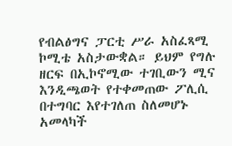የብልፅግና ፓርቲ ሥራ አስፈጻሚ ኮሚቴ አስታውቋል። ይህም የግሉ ዘርፍ በኢኮኖሚው ተገቢውን ሚና እንዲጫወት የተቀመጠው ፖሊሲ በተግባር እየተገለጠ ስለመሆኑ አመላካች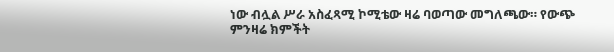ነው ብሏል ሥራ አስፈጻሚ ኮሚቴው ዛሬ ባወጣው መግለጫው። የውጭ ምንዛሬ ክምችት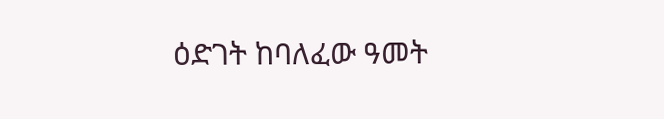ዕድገት ከባለፈው ዓመት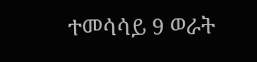ተመሳሳይ 9 ወራት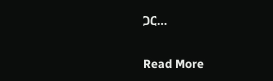ጋር…

Read More